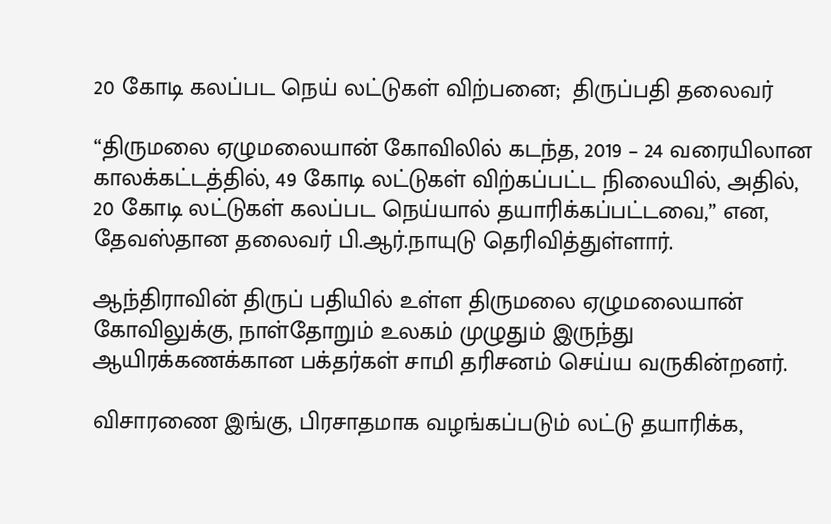20 கோடி கலப்பட நெய் லட்டுகள் விற்பனை;  திருப்பதி தலைவர்

“திருமலை ஏழுமலையான் கோவிலில் கடந்த, 2019 – 24 வரையிலான காலக்கட்டத்தில், 49 கோடி லட்டுகள் விற்கப்பட்ட நிலையில், அதில், 20 கோடி லட்டுகள் கலப்பட நெய்யால் தயாரிக்கப்பட்டவை,” என, தேவஸ்தான தலைவர் பி.ஆர்.நாயுடு தெரிவித்துள்ளார்.

ஆந்திராவின் திருப் பதியில் உள்ள திருமலை ஏழுமலையான் கோவிலுக்கு, நாள்தோறும் உலகம் முழுதும் இருந்து ஆயிரக்கணக்கான பக்தர்கள் சாமி தரிசனம் செய்ய வருகின்றனர்.

விசாரணை இங்கு, பிரசாதமாக வழங்கப்படும் லட்டு தயாரிக்க,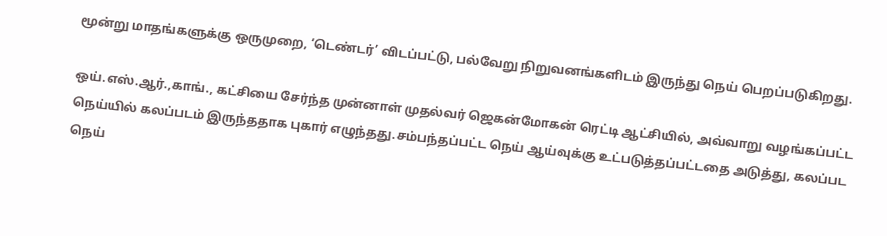மூன்று மாதங்களுக்கு ஒருமுறை, ‘டெண்டர்’ விடப்பட்டு, பல்வேறு நிறுவனங்களிடம் இருந்து நெய் பெறப்படுகிறது.

ஒய்.எஸ்.ஆர்.,காங்., கட்சியை சேர்ந்த முன்னாள் முதல்வர் ஜெகன்மோகன் ரெட்டி ஆட்சியில், அவ்வாறு வழங்கப்பட்ட நெய்யில் கலப்படம் இருந்ததாக புகார் எழுந்தது.சம்பந்தப்பட்ட நெய் ஆய்வுக்கு உட்படுத்தப்பட்டதை அடுத்து, கலப்பட நெய்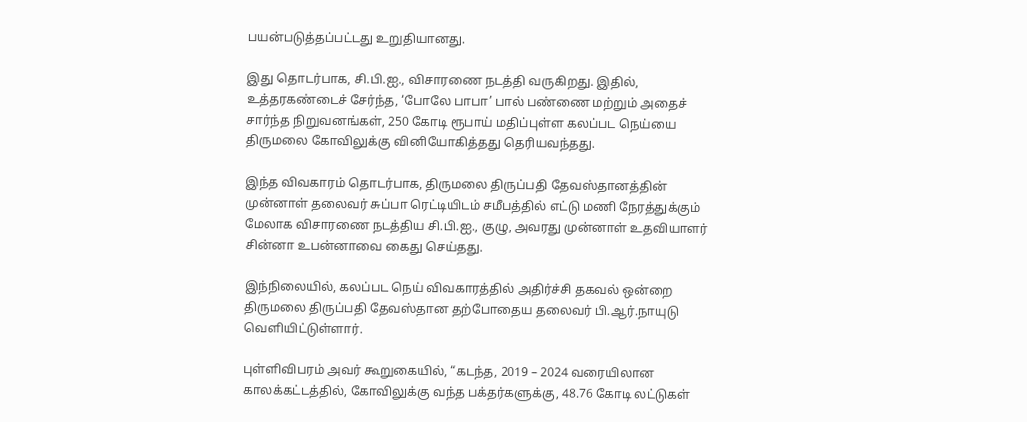பயன்படுத்தப்பட்டது உறுதியானது.

இது தொடர்பாக, சி.பி.ஐ., விசாரணை நடத்தி வருகிறது. இதில், உத்தரகண்டைச் சேர்ந்த, ‘போலே பாபா’ பால் பண்ணை மற்றும் அதைச் சார்ந்த நிறுவனங்கள், 250 கோடி ரூபாய் மதிப்புள்ள கலப்பட நெய்யை திருமலை கோவிலுக்கு வினியோகித்தது தெரியவந்தது.

இந்த விவகாரம் தொடர்பாக, திருமலை திருப்பதி தேவஸ்தானத்தின் முன்னாள் தலைவர் சுப்பா ரெட்டியிடம் சமீபத்தில் எட்டு மணி நேரத்துக்கும் மேலாக விசாரணை நடத்திய சி.பி.ஐ., குழு, அவரது முன்னாள் உதவியாளர் சின்னா உபன்னாவை கைது செய்தது.

இந்நிலையில், கலப்பட நெய் விவகாரத்தில் அதிர்ச்சி தகவல் ஒன்றை திருமலை திருப்பதி தேவஸ்தான தற்போதைய தலைவர் பி.ஆர்.நாயுடு வெளியிட்டுள்ளார்.

புள்ளிவிபரம் அவர் கூறுகையில், “கடந்த, 2019 – 2024 வரையிலான காலக்கட்டத்தில், கோவிலுக்கு வந்த பக்தர்களுக்கு, 48.76 கோடி லட்டுகள்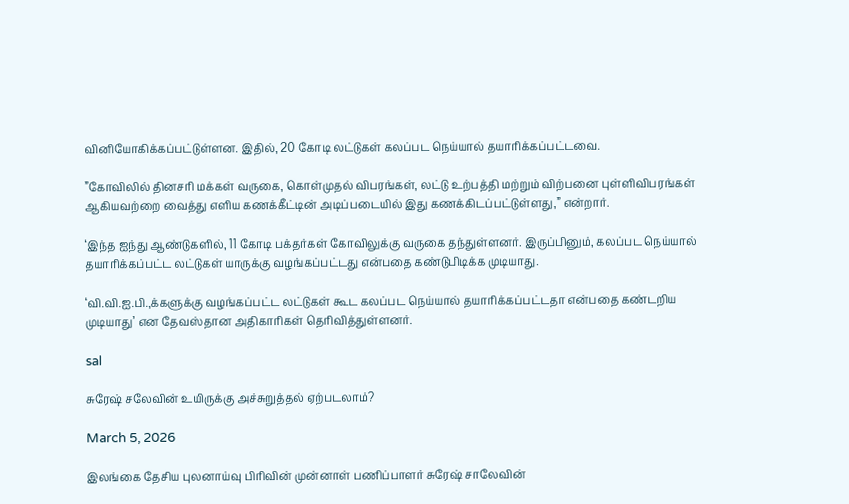வினியோகிக்கப்பட்டுள்ளன. இதில், 20 கோடி லட்டுகள் கலப்பட நெய்யால் தயாரிக்கப்பட்டவை.

”கோவிலில் தினசரி மக்கள் வருகை, கொள்முதல் விபரங்கள், லட்டு உற்பத்தி மற்றும் விற்பனை புள்ளிவிபரங்கள் ஆகியவற்றை வைத்து எளிய கணக்கீட்டின் அடிப்படையில் இது கணக்கிடப்பட்டுள்ளது,” என்றார்.

‘இந்த ஐந்து ஆண்டுகளில், 11 கோடி பக்தர்கள் கோவிலுக்கு வருகை தந்துள்ளனர். இருப்பினும், கலப்பட நெய்யால் தயாரிக்கப்பட்ட லட்டுகள் யாருக்கு வழங்கப்பட்டது என்பதை கண்டுபிடிக்க முடியாது.

‘வி.வி.ஐ.பி.,க்களுக்கு வழங்கப்பட்ட லட்டுகள் கூட கலப்பட நெய்யால் தயாரிக்கப்பட்டதா என்பதை கண்டறிய முடியாது’ என தேவஸ்தான அதிகாரிகள் தெரிவித்துள்ளனர்.

sal

சுரேஷ் சலேவின் உயிருக்கு அச்சுறுத்தல் ஏற்படலாம்?

March 5, 2026

இலங்கை தேசிய புலனாய்வு பிரிவின் முன்னாள் பணிப்பாளர் சுரேஷ் சாலேவின்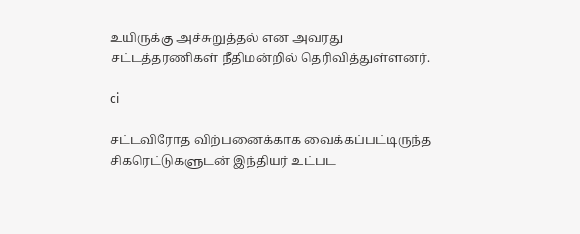உயிருக்கு அச்சுறுத்தல் என அவரது சட்டத்தரணிகள் நீதிமன்றில் தெரிவித்துள்ளனர்.

ci

சட்டவிரோத விற்பனைக்காக வைக்கப்பட்டிருந்த சிகரெட்டுகளுடன் இந்தியர் உட்பட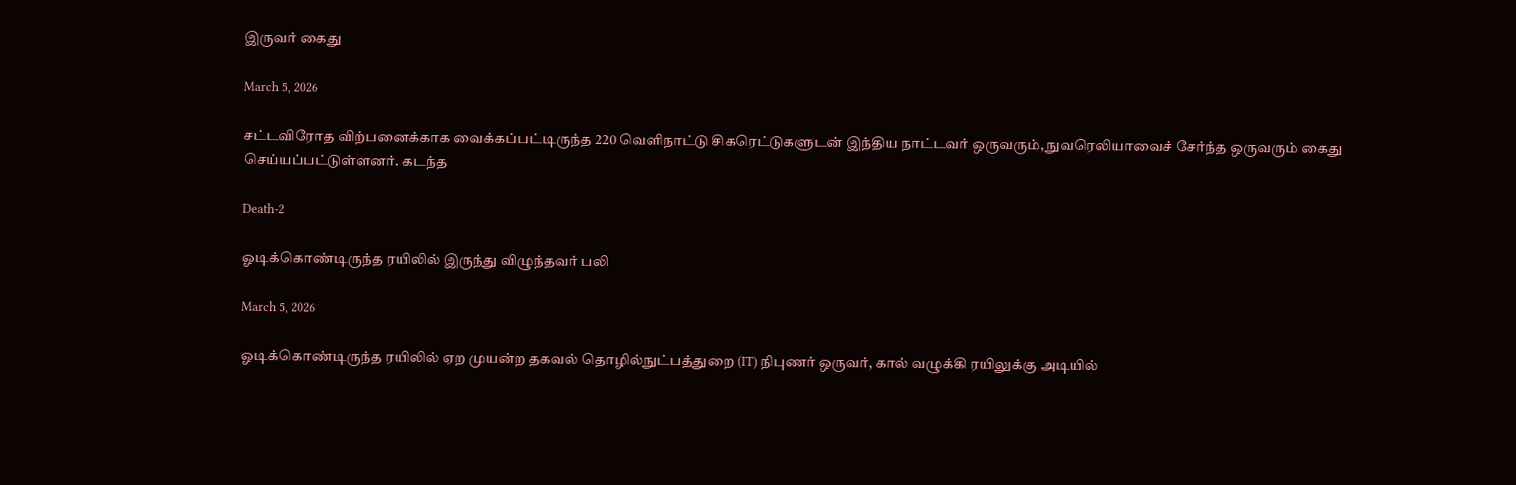இருவர் கைது

March 5, 2026

சட்டவிரோத விற்பனைக்காக வைக்கப்பட்டிருந்த 220 வெளிநாட்டு சிகரெட்டுகளுடன் இந்திய நாட்டவர் ஒருவரும், நுவரெலியாவைச் சேர்ந்த ஒருவரும் கைது செய்யப்பட்டுள்ளனர். கடந்த

Death-2

ஓடிக்கொண்டிருந்த ரயிலில் இருந்து விழுந்தவர் பலி

March 5, 2026

ஓடிக்கொண்டிருந்த ரயிலில் ஏற முயன்ற தகவல் தொழில்நுட்பத்துறை (IT) நிபுணர் ஒருவர், கால் வழுக்கி ரயிலுக்கு அடியில்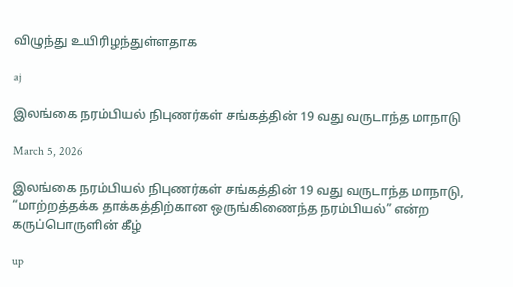விழுந்து உயிரிழந்துள்ளதாக

aj

இலங்கை நரம்பியல் நிபுணர்கள் சங்கத்தின் 19 வது வருடாந்த மாநாடு

March 5, 2026

இலங்கை நரம்பியல் நிபுணர்கள் சங்கத்தின் 19 வது வருடாந்த மாநாடு, “மாற்றத்தக்க தாக்கத்திற்கான ஒருங்கிணைந்த நரம்பியல்” என்ற கருப்பொருளின் கீழ்

up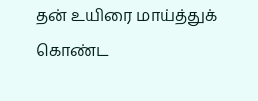தன் உயிரை மாய்த்துக் கொண்ட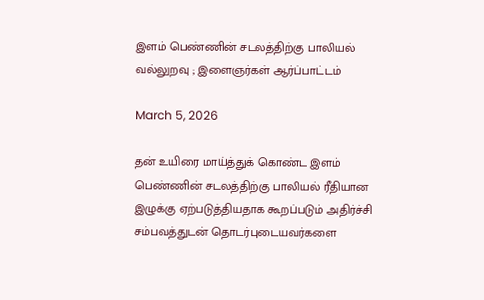இளம் பெண்ணின் சடலத்திற்கு பாலியல் வல்லுறவு ; இளைஞர்கள் ஆர்ப்பாட்டம்

March 5, 2026

தன் உயிரை மாய்த்துக் கொண்ட இளம் பெண்ணின் சடலத்திற்கு பாலியல் ரீதியான இழுக்கு ஏற்படுத்தியதாக கூறப்படும் அதிர்ச்சி சம்பவத்துடன் தொடர்புடையவர்களை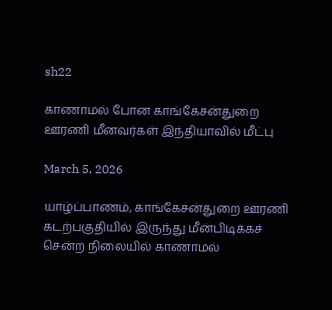sh22

காணாமல் போன காங்கேசன்துறை ஊரணி மீனவர்கள் இந்தியாவில் மீட்பு

March 5, 2026

யாழ்ப்பாணம், காங்கேசன்துறை ஊரணி கடற்பகுதியில் இருந்து மீன்பிடிக்கச் சென்ற நிலையில் காணாமல்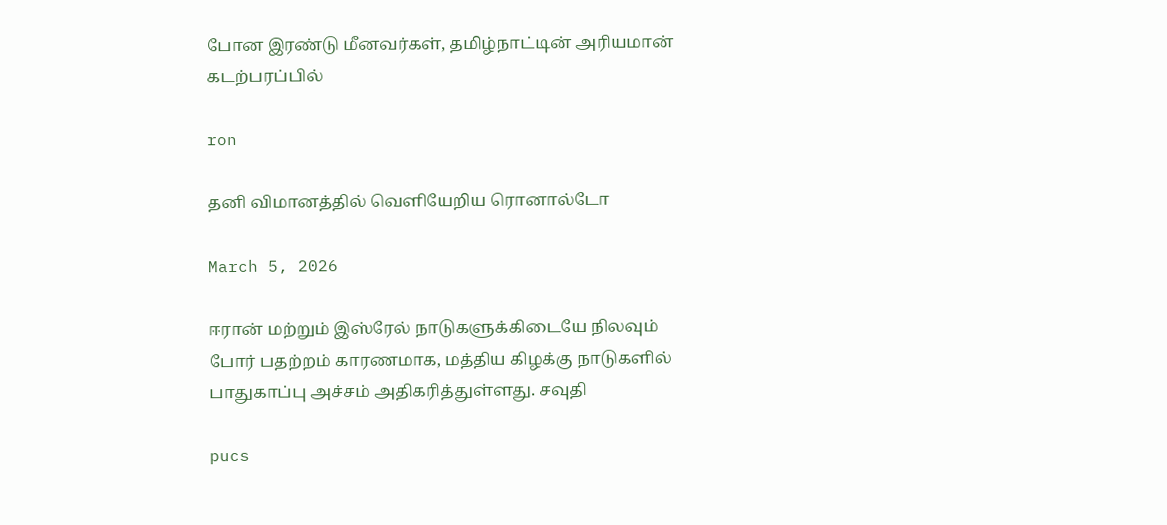போன இரண்டு மீனவர்கள், தமிழ்நாட்டின் அரியமான் கடற்பரப்பில்

ron

தனி விமானத்தில் வெளியேறிய ரொனால்டோ

March 5, 2026

ஈரான் மற்றும் இஸ்ரேல் நாடுகளுக்கிடையே நிலவும் போர் பதற்றம் காரணமாக, மத்திய கிழக்கு நாடுகளில் பாதுகாப்பு அச்சம் அதிகரித்துள்ளது. சவுதி

pucs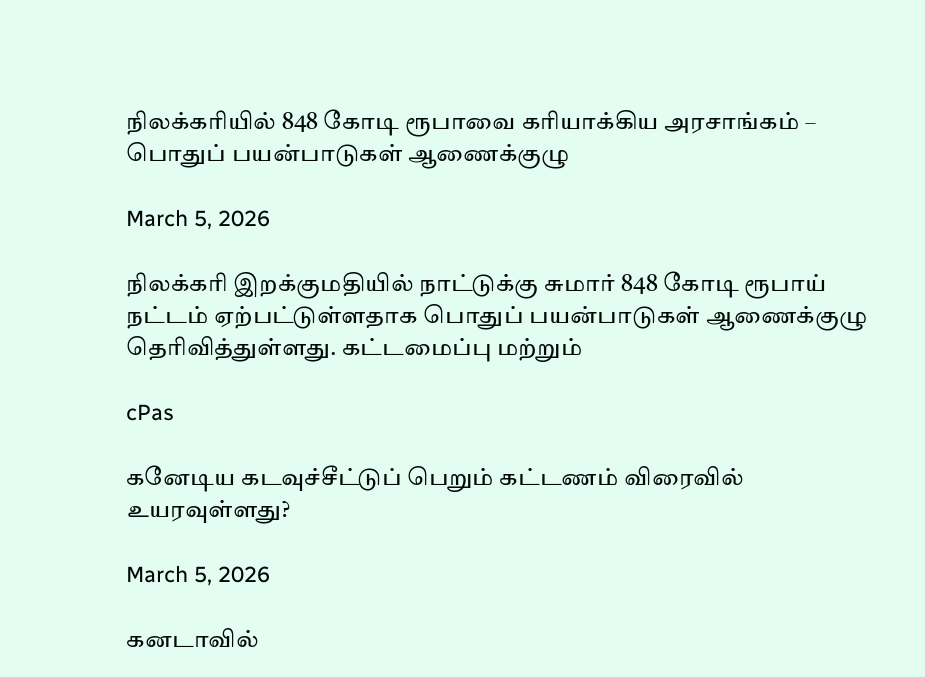நிலக்கரியில் 848 கோடி ரூபாவை கரியாக்கிய அரசாங்கம் – பொதுப் பயன்பாடுகள் ஆணைக்குழு

March 5, 2026

நிலக்கரி இறக்குமதியில் நாட்டுக்கு சுமார் 848 கோடி ரூபாய் நட்டம் ஏற்பட்டுள்ளதாக பொதுப் பயன்பாடுகள் ஆணைக்குழு தெரிவித்துள்ளது. கட்டமைப்பு மற்றும்

cPas

கனேடிய கடவுச்சீட்டுப் பெறும் கட்டணம் விரைவில் உயரவுள்ளது?

March 5, 2026

கனடாவில்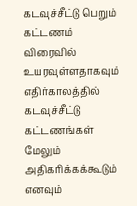கடவுச்சீட்டு பெறும் கட்டணம் விரைவில் உயரவுள்ளதாகவும் எதிர்காலத்தில் கடவுச்சீட்டு கட்டணங்கள் மேலும் அதிகரிக்கக்கூடும் எனவும்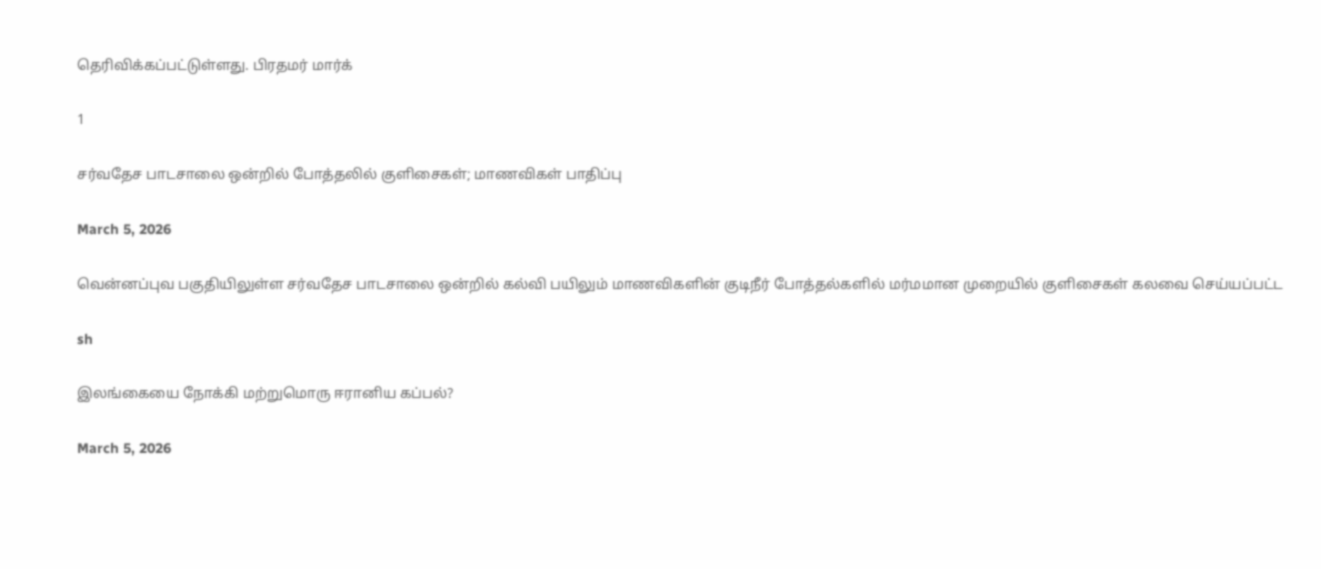தெரிவிக்கப்பட்டுள்ளது. பிரதமர் மார்க்

1

சர்வதேச பாடசாலை ஒன்றில் போத்தலில் குளிசைகள்; மாணவிகள் பாதிப்பு

March 5, 2026

வென்னப்புவ பகுதியிலுள்ள சர்வதேச பாடசாலை ஒன்றில் கல்வி பயிலும் மாணவிகளின் குடிநீர் போத்தல்களில் மர்மமான முறையில் குளிசைகள் கலவை செய்யப்பட்ட

sh

இலங்கையை நோக்கி மற்றுமொரு ஈரானிய கப்பல்?

March 5, 2026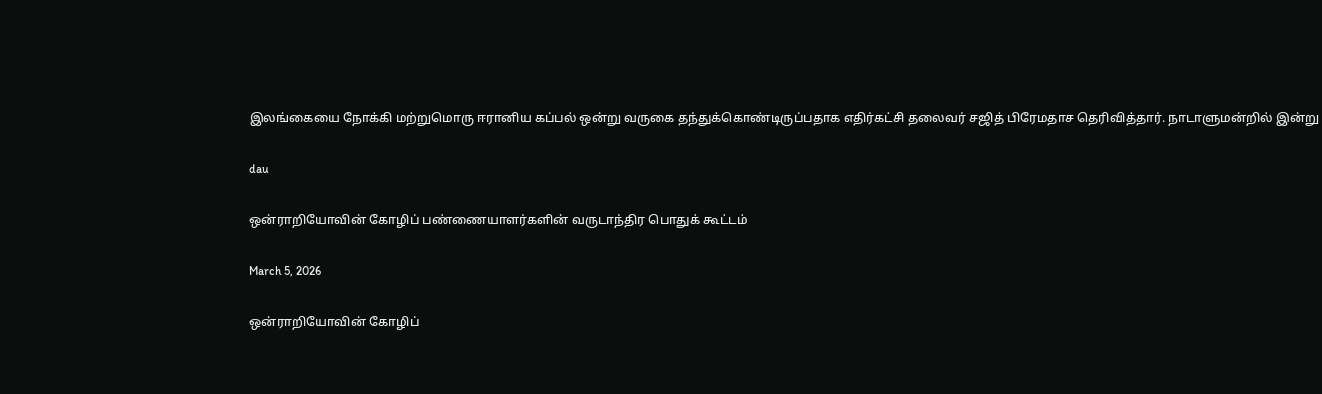இலங்கையை நோக்கி மற்றுமொரு ஈரானிய கப்பல் ஒன்று வருகை தந்துக்கொண்டிருப்பதாக எதிர்கட்சி தலைவர் சஜித் பிரேமதாச தெரிவித்தார். நாடாளுமன்றில் இன்று

dau

ஒன்ராறியோவின் கோழிப் பண்ணையாளர்களின் வருடாந்திர பொதுக் கூட்டம்

March 5, 2026

ஒன்ராறியோவின் கோழிப்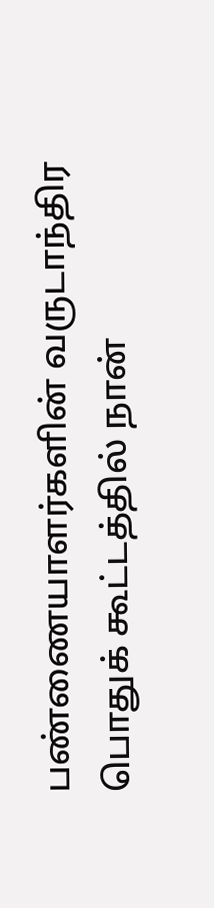பண்ணையாளர்களின் வருடாந்திர பொதுக் கூட்டத்தில் நான்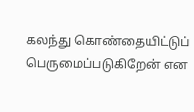கலந்து கொண்தையிட்டுப் பெருமைப்படுகிறேன் என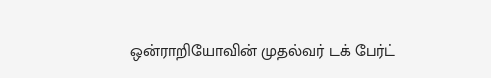ஒன்ராறியோவின் முதல்வர் டக் பேர்ட்